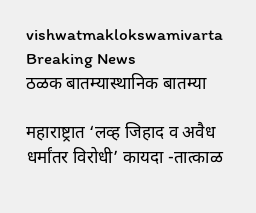vishwatmaklokswamivarta
Breaking News
ठळक बातम्यास्थानिक बातम्या

महाराष्ट्रात ‘लव्ह जिहाद व अवैध धर्मांतर विरोधी’ कायदा -तात्काळ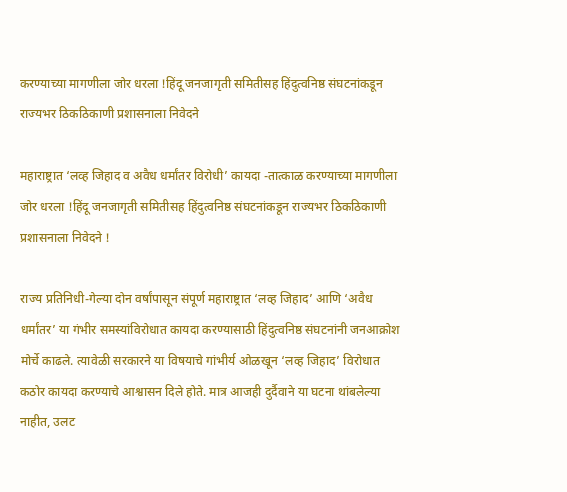करण्याच्या मागणीला जोर धरला !हिंदू जनजागृती समितीसह हिंदुत्वनिष्ठ संघटनांकडून राज्यभर ठिकठिकाणी प्रशासनाला निवेदने

महाराष्ट्रात ‘लव्ह जिहाद व अवैध धर्मांतर विरोधी’ कायदा -तात्काळ करण्याच्या मागणीला जोर धरला !हिंदू जनजागृती समितीसह हिंदुत्वनिष्ठ संघटनांकडून राज्यभर ठिकठिकाणी प्रशासनाला निवेदने !

राज्य प्रतिनिधी-गेल्या दोन वर्षांपासून संपूर्ण महाराष्ट्रात ‘लव्ह जिहाद’ आणि ‘अवैध धर्मांतर’ या गंभीर समस्यांविरोधात कायदा करण्यासाठी हिंदुत्वनिष्ठ संघटनांनी जनआक्रोश मोर्चे काढले. त्यावेळी सरकारने या विषयाचे गांभीर्य ओळखून ‘लव्ह जिहाद’ विरोधात कठोर कायदा करण्याचे आश्वासन दिले होते. मात्र आजही दुर्दैवाने या घटना थांबलेल्या नाहीत, उलट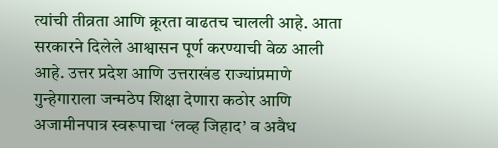त्यांची तीव्रता आणि क्रूरता वाढतच चालली आहे. आता सरकारने दिलेले आश्वासन पूर्ण करण्याची वेळ आली आहे. उत्तर प्रदेश आणि उत्तराखंड राज्यांप्रमाणे गुन्हेगाराला जन्मठेप शिक्षा देणारा कठोर आणि अजामीनपात्र स्वरूपाचा ‘लव्ह जिहाद’ व अवैध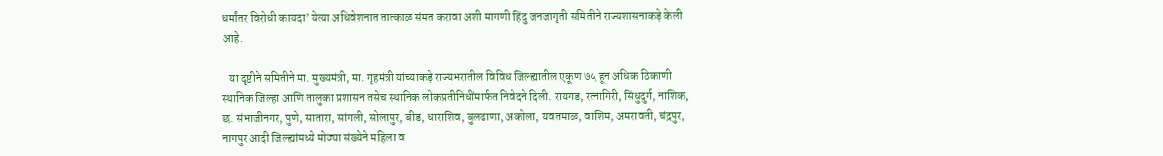धर्मांतर विरोधी कायदा’ येत्या अधिवेशनात तात्काळ संमत करावा अशी मागणी हिंदु जनजागृती समितीने राज्यशासनाकड़े केली आहे.

   या दृष्टीने समितीने मा. मुख्यमंत्री, मा. गृहमंत्री यांच्याकड़े राज्यभरातील विविध जिल्ह्यातील एकूण ७५ हून अधिक ठिकाणी स्थानिक जिल्हा आणि तालुका प्रशासन तसेच स्थानिक लोकप्रतीनिधींमार्फत निवेदने दिली. रायगड, रत्नागिरी, सिंधुदुर्ग, नाशिक, छ. संभाजीनगर, पुणे, सातारा, सांगली, सोलापुर, बीड, धाराशिव, बुलढाणा, अकोला, यवतमाळ, वाशिम, अमरावती, चंद्रपुर, नागपुर आदी जिल्ह्यांमध्ये मोठ्या संख्येने महिला व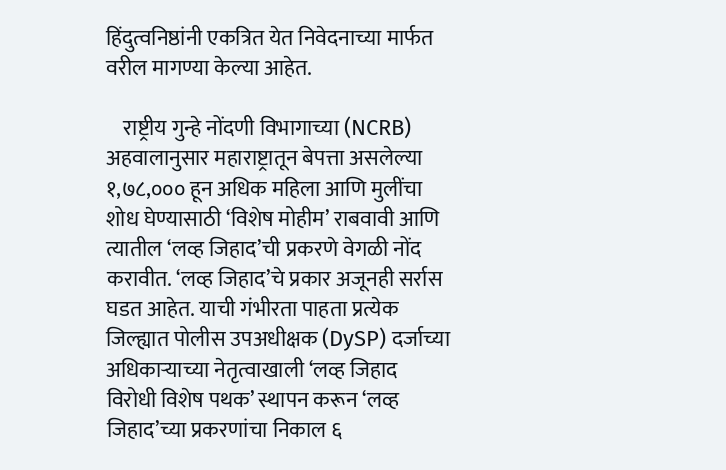हिंदुत्वनिष्ठांनी एकत्रित येत निवेदनाच्या मार्फत वरील मागण्या केल्या आहेत.

    राष्ट्रीय गुन्हे नोंदणी विभागाच्या (NCRB) अहवालानुसार महाराष्ट्रातून बेपत्ता असलेल्या १,७८,००० हून अधिक महिला आणि मुलींचा शोध घेण्यासाठी ‘विशेष मोहीम’ राबवावी आणि त्यातील ‘लव्ह जिहाद’ची प्रकरणे वेगळी नोंद करावीत. ‘लव्ह जिहाद’चे प्रकार अजूनही सर्रास घडत आहेत. याची गंभीरता पाहता प्रत्येक जिल्ह्यात पोलीस उपअधीक्षक (DySP) दर्जाच्या अधिकाऱ्याच्या नेतृत्वाखाली ‘लव्ह जिहाद विरोधी विशेष पथक’ स्थापन करून ‘लव्ह जिहाद’च्या प्रकरणांचा निकाल ६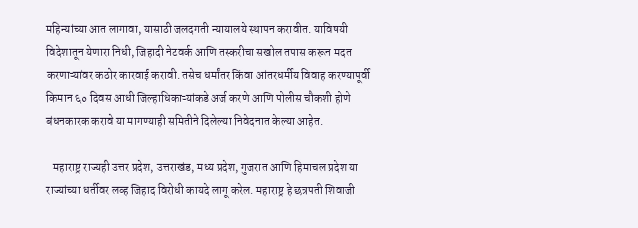महिन्यांच्या आत लागावा, यासाठी जलदगती न्यायालये स्थापन करावीत. याविषयी विदेशातून येणारा निधी, जिहादी नेटवर्क आणि तस्करीचा सखोल तपास करून मदत करणाऱ्यांवर कठोर कारवाई करावी. तसेच धर्मांतर किंवा आंतरधर्मीय विवाह करण्यापूर्वी किमान ६० दिवस आधी जिल्हाधिकाऱ्यांकडे अर्ज करणे आणि पोलीस चौकशी होणे बंधनकारक करावे या मागण्याही समितीने दिलेल्या निवेदनात केल्या आहेत.

   महाराष्ट्र राज्यही उत्तर प्रदेश, उत्तराखंड, मध्य प्रदेश, गुजरात आणि हिमाचल प्रदेश या राज्यांच्या धर्तीवर लव्ह जिहाद विरोधी कायदे लागू करेल. महाराष्ट्र हे छत्रपती शिवाजी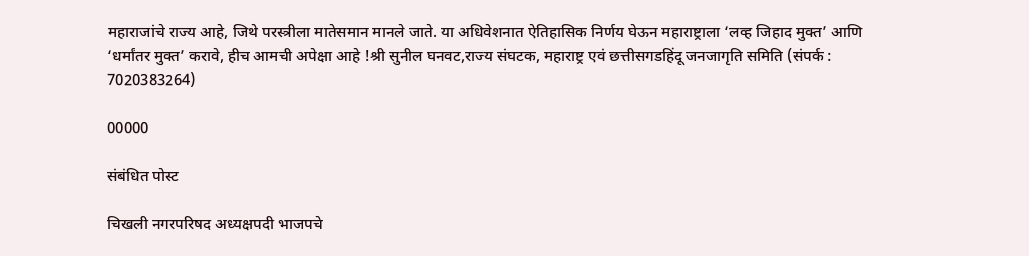महाराजांचे राज्य आहे, जिथे परस्त्रीला मातेसमान मानले जाते. या अधिवेशनात ऐतिहासिक निर्णय घेऊन महाराष्ट्राला ‘लव्ह जिहाद मुक्त’ आणि ‘धर्मांतर मुक्त’ करावे, हीच आमची अपेक्षा आहे !श्री सुनील घनवट,राज्य संघटक, महाराष्ट्र एवं छत्तीसगडहिंदू जनजागृति समिति (संपर्क : 7020383264)

00000

संबंधित पोस्ट

चिखली नगरपरिषद अध्यक्षपदी भाजपचे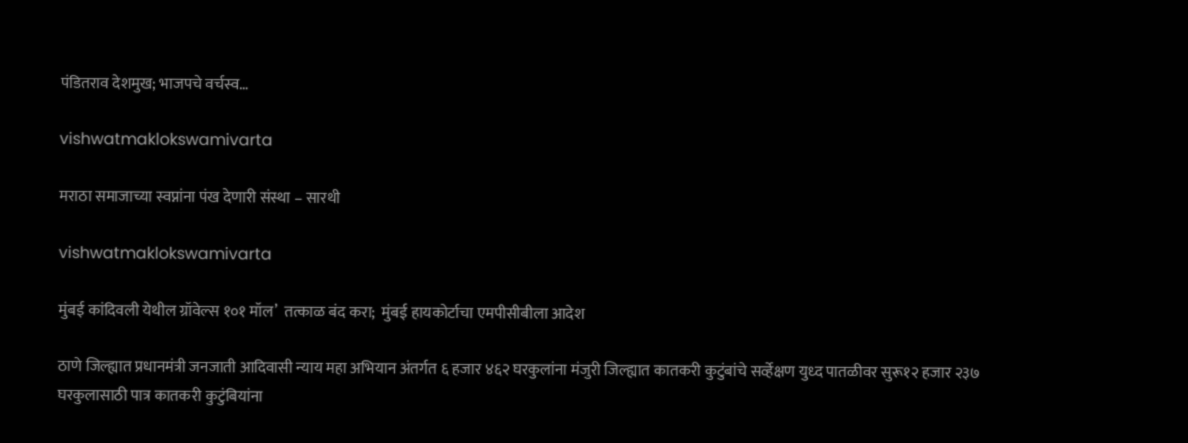पंडितराव देशमुख; भाजपचे वर्चस्व…

vishwatmaklokswamivarta

मराठा समाजाच्या स्वप्नांना पंख देणारी संस्था – सारथी

vishwatmaklokswamivarta

मुंबई कांदिवली येथील ग्रॉवेल्स १०१ मॉल’  तत्काळ बंद करा;  मुंबई हायकोर्टाचा एमपीसीबीला आदेश

ठाणे जिल्ह्यात प्रधानमंत्री जनजाती आदिवासी न्याय महा अभियान अंतर्गत ६ हजार ४६२ घरकुलांना मंजुरी जिल्ह्यात कातकरी कुटुंबांचे सर्व्हेक्षण युध्द पातळीवर सुरू१२ हजार २३७ घरकुलासाठी पात्र कातकरी कुटुंबियांना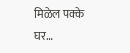मिळेल पक्के घर…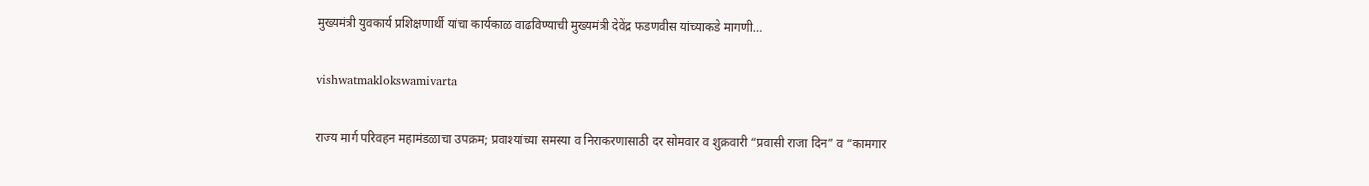मुख्यमंत्री युवकार्य प्रशिक्षणार्थी यांचा कार्यकाळ वाढविण्याची मुख्यमंत्री देवेंद्र फडणवीस यांच्याकडे मागणी…

vishwatmaklokswamivarta

राज्य मार्ग परिवहन महामंडळाचा उपक्रम; प्रवाश्यांच्या समस्या व निराकरणासाठी दर सोमवार व शुक्रवारी “प्रवासी राजा दिन” व “कामगार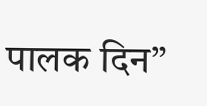पालक दिन”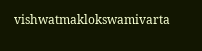vishwatmaklokswamivarta